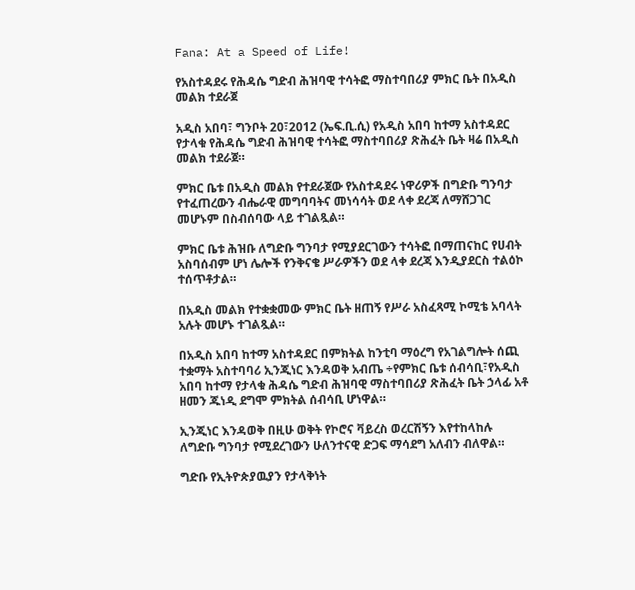Fana: At a Speed of Life!

የአስተዳደሩ የሕዳሴ ግድብ ሕዝባዊ ተሳትፎ ማስተባበሪያ ምክር ቤት በአዲስ መልክ ተደራጀ

አዲስ አበባ፣ ግንቦት 20፣2012 (ኤፍ.ቢ.ሲ) የአዲስ አበባ ከተማ አስተዳደር የታላቁ የሕዳሴ ግድብ ሕዝባዊ ተሳትፎ ማስተባበሪያ ጽሕፈት ቤት ዛሬ በአዲስ መልክ ተደራጀ።

ምክር ቤቱ በአዲስ መልክ የተደራጀው የአስተዳደሩ ነዋሪዎች በግድቡ ግንባታ የተፈጠረውን ብሔራዊ መግባባትና መነሳሳት ወደ ላቀ ደረጃ ለማሸጋገር መሆኑም በስብሰባው ላይ ተገልጿል።

ምክር ቤቱ ሕዝቡ ለግድቡ ግንባታ የሚያደርገውን ተሳትፎ በማጠናከር የሀብት አስባሰብም ሆነ ሌሎች የንቅናቄ ሥራዎችን ወደ ላቀ ደረጃ እንዲያደርስ ተልዕኮ ተሰጥቶታል።

በአዲስ መልክ የተቋቋመው ምክር ቤት ዘጠኝ የሥራ አስፈጻሚ ኮሚቴ አባላት አሉት መሆኑ ተገልጿል።

በአዲስ አበባ ከተማ አስተዳደር በምክትል ከንቲባ ማዕረግ የአገልግሎት ሰጪ ተቋማት አስተባባሪ ኢንጂነር እንዳወቅ አብጤ ÷የምክር ቤቱ ሰብሳቢ፣የአዲስ አበባ ከተማ የታላቁ ሕዳሴ ግድብ ሕዝባዊ ማስተባበሪያ ጽሕፈት ቤት ኃላፊ አቶ ዘመን ጁነዲ ደግሞ ምክትል ሰብሳቢ ሆነዋል።

ኢንጂነር እንዳወቅ በዚሁ ወቅት የኮሮና ቫይረስ ወረርሽኝን እየተከላከሉ ለግድቡ ግንባታ የሚደረገውን ሁለንተናዊ ድጋፍ ማሳደግ አለብን ብለዋል።

ግድቡ የኢትዮጵያዉያን የታላቅነት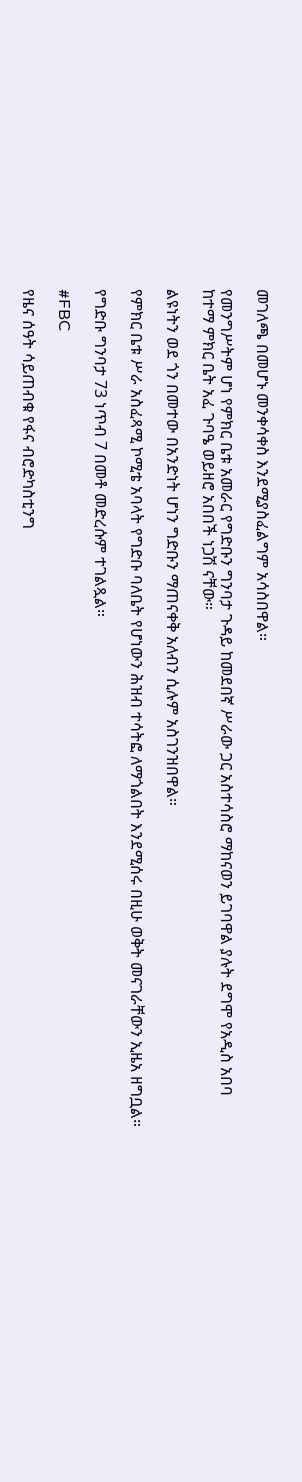መገለጫ በመሆኑ መንቀሳቀስ እንደሚያስፈልግም አሳስበዋል።

የመንግሥትም ሆነ የምክር ቤቱ አመራር የግድቡን ግንባታ ጉዳይ ከመደበኛ ሥራው ጋር አስተሳስሮ ማከናወን ይገባዋል ያሉት ደግሞ የአዲስ አበባ ከተማ ምክር ቤት አፈ ጉባዔ ወይዘሮ አበበች ነጋሽ ናቸው።

ልዩነትን ወደ ጎን በመተው በአንድነት ሆነን ግድቡን ማጠናቀቅ አለብን ሲሉም አስገንዝበዋል።

የምክር ቤቱ ሥራ አስፈጻሚ ኮሚቴ አባላት የግድቡ ባለቤት የሆነውን ሕዝብ ተሳትፎ ለማጎልበት እንደሚሰሩ በዚሁ ወቅት መናገራቸውን ኢዜአ ዘግቧል።

የግድቡ ግንባታ 73 ነጥብ 7 በመቶ መድረሱም ተገልጿል።

#FBC

የዜና ሰዓት ሳይጠብቁ የፋና ብሮድካስቲንግ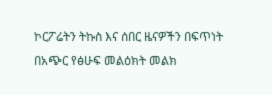ኮርፖሬትን ትኩስ እና ሰበር ዜናዎችን በፍጥነት በአጭር የፅሁፍ መልዕክት መልክ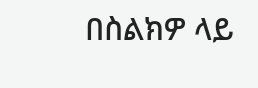በስልክዎ ላይ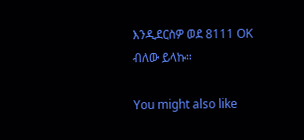እንዲደርስዎ ወደ 8111 OK ብለው ይላኩ።

You might also like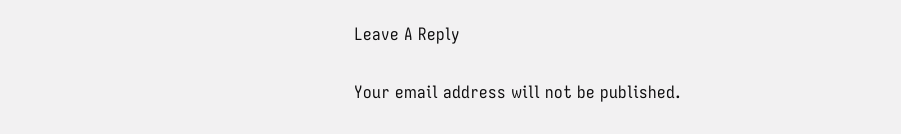Leave A Reply

Your email address will not be published.